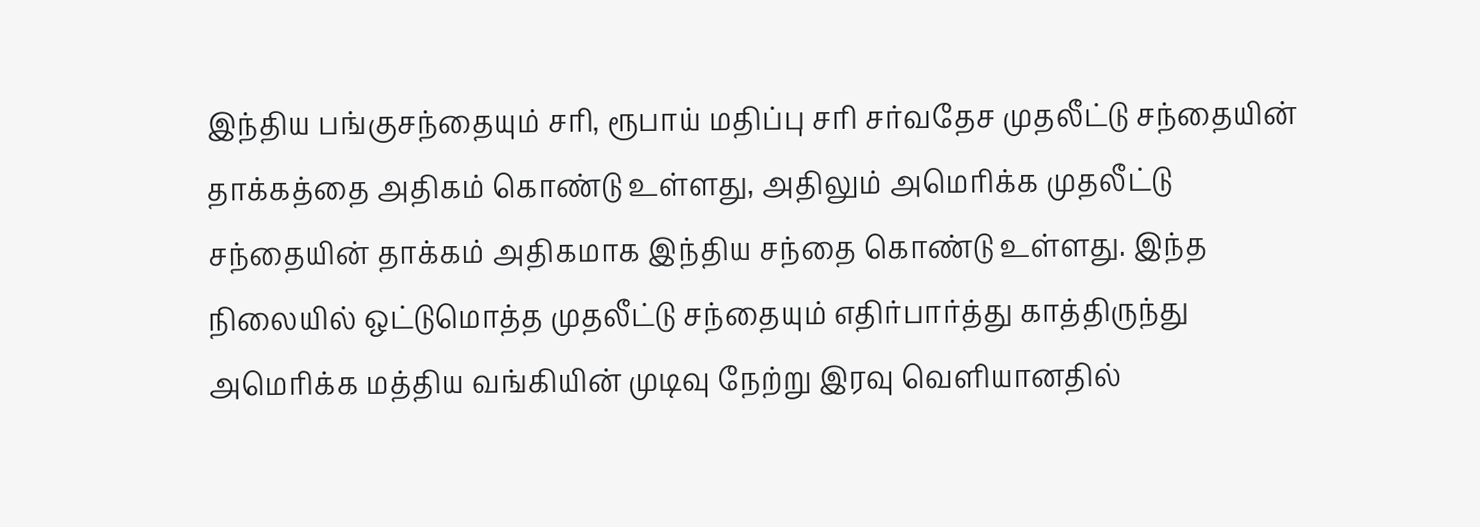இந்திய பங்குசந்தையும் சரி, ரூபாய் மதிப்பு சரி சர்வதேச முதலீட்டு சந்தையின் தாக்கத்தை அதிகம் கொண்டு உள்ளது, அதிலும் அமெரிக்க முதலீட்டு சந்தையின் தாக்கம் அதிகமாக இந்திய சந்தை கொண்டு உள்ளது. இந்த நிலையில் ஒட்டுமொத்த முதலீட்டு சந்தையும் எதிர்பார்த்து காத்திருந்து அமெரிக்க மத்திய வங்கியின் முடிவு நேற்று இரவு வெளியானதில்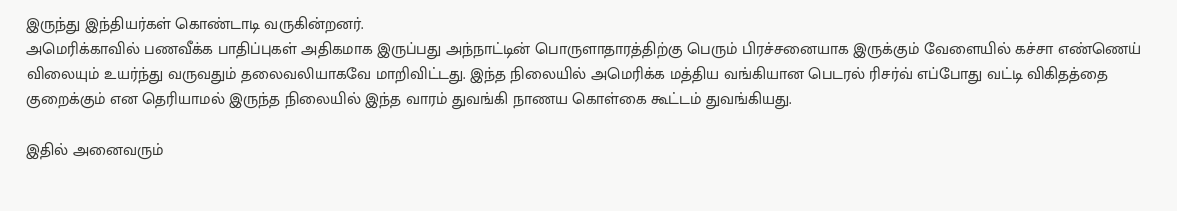இருந்து இந்தியர்கள் கொண்டாடி வருகின்றனர்.
அமெரிக்காவில் பணவீக்க பாதிப்புகள் அதிகமாக இருப்பது அந்நாட்டின் பொருளாதாரத்திற்கு பெரும் பிரச்சனையாக இருக்கும் வேளையில் கச்சா எண்ணெய் விலையும் உயர்ந்து வருவதும் தலைவலியாகவே மாறிவிட்டது. இந்த நிலையில் அமெரிக்க மத்திய வங்கியான பெடரல் ரிசர்வ் எப்போது வட்டி விகிதத்தை குறைக்கும் என தெரியாமல் இருந்த நிலையில் இந்த வாரம் துவங்கி நாணய கொள்கை கூட்டம் துவங்கியது.

இதில் அனைவரும்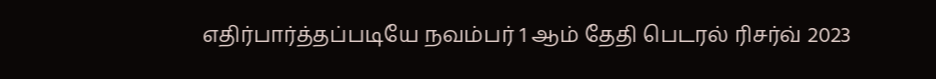எதிர்பார்த்தப்படியே நவம்பர் 1 ஆம் தேதி பெடரல் ரிசர்வ் 2023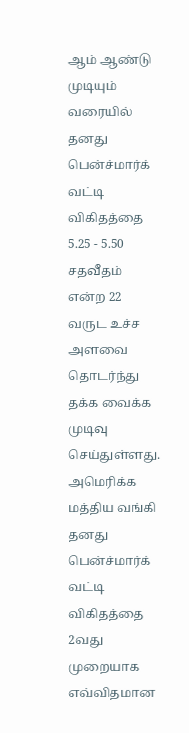ஆம் ஆண்டு முடியும் வரையில் தனது பென்ச்மார்க் வட்டி விகிதத்தை 5.25 - 5.50 சதவீதம் என்ற 22 வருட உச்ச அளவை தொடர்ந்து தக்க வைக்க முடிவு செய்துள்ளது. அமெரிக்க மத்திய வங்கி தனது பென்ச்மார்க் வட்டி விகிதத்தை 2வது முறையாக எவ்விதமான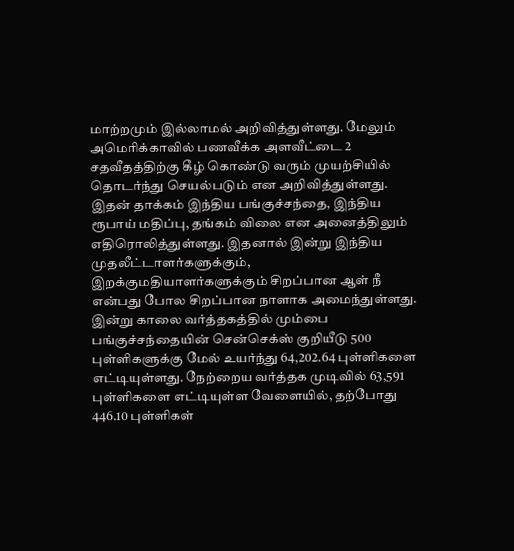மாற்றமும் இல்லாமல் அறிவித்துள்ளது. மேலும் அமெரிக்காவில் பணவீக்க அளவீட்டை 2 சதவீதத்திற்கு கீழ் கொண்டு வரும் முயற்சியில் தொடர்ந்து செயல்படும் என அறிவித்துள்ளது.
இதன் தாக்கம் இந்திய பங்குச்சந்தை, இந்திய ரூபாய் மதிப்பு, தங்கம் விலை என அனைத்திலும் எதிரொலித்துள்ளது. இதனால் இன்று இந்திய முதலீட்டாளர்களுக்கும், இறக்குமதியாளர்களுக்கும் சிறப்பான ஆள் நீ என்பது போல சிறப்பான நாளாக அமைந்துள்ளது.
இன்று காலை வர்த்தகத்தில் மும்பை பங்குச்சந்தையின் சென்செக்ஸ் குறியீடு 500 புள்ளிகளுக்கு மேல் உயர்ந்து 64,202.64 புள்ளிகளை எட்டியுள்ளது. நேற்றைய வர்த்தக முடிவில் 63,591 புள்ளிகளை எட்டியுள்ள வேளையில், தற்போது 446.10 புள்ளிகள்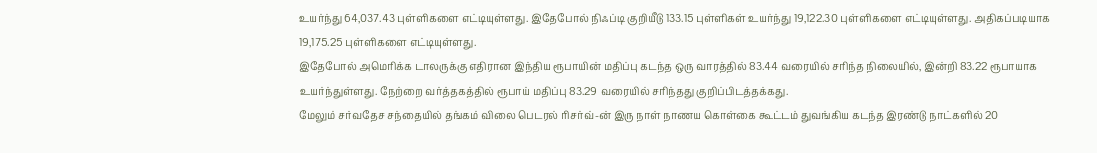உயர்ந்து 64,037.43 புள்ளிகளை எட்டியுள்ளது. இதேபோல் நிஃப்டி குறியீடு 133.15 புள்ளிகள் உயர்ந்து 19,122.30 புள்ளிகளை எட்டியுள்ளது. அதிகப்படியாக 19,175.25 புள்ளிகளை எட்டியுள்ளது.
இதேபோல் அமெரிக்க டாலருக்கு எதிரான இந்திய ரூபாயின் மதிப்பு கடந்த ஒரு வாரத்தில் 83.44 வரையில் சரிந்த நிலையில், இன்றி 83.22 ரூபாயாக உயர்ந்துள்ளது. நேற்றை வர்த்தகத்தில் ரூபாய் மதிப்பு 83.29 வரையில் சரிந்தது குறிப்பிடத்தக்கது.
மேலும் சர்வதேச சந்தையில் தங்கம் விலை பெடரல் ரிசர்வ்-ன் இரு நாள் நாணய கொள்கை கூட்டம் துவங்கிய கடந்த இரண்டு நாட்களில் 20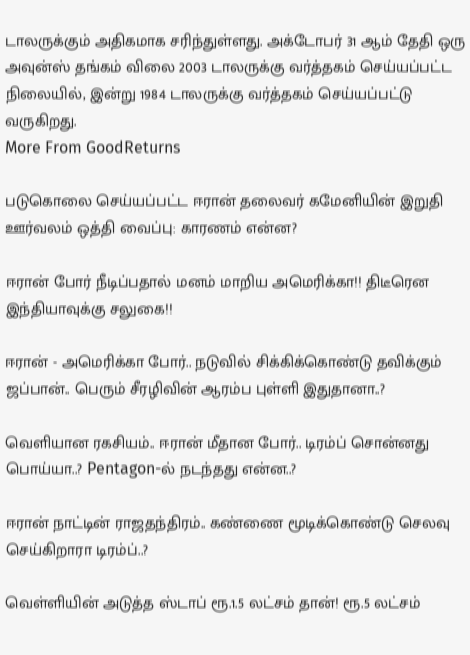டாலருக்கும் அதிகமாக சரிந்துள்ளது. அக்டோபர் 31 ஆம் தேதி ஒரு அவுன்ஸ் தங்கம் விலை 2003 டாலருக்கு வர்த்தகம் செய்யப்பட்ட நிலையில், இன்று 1984 டாலருக்கு வர்த்தகம் செய்யப்பட்டு வருகிறது.
More From GoodReturns

படுகொலை செய்யப்பட்ட ஈரான் தலைவர் கமேனியின் இறுதி ஊர்வலம் ஒத்தி வைப்பு: காரணம் என்ன?

ஈரான் போர் நீடிப்பதால் மனம் மாறிய அமெரிக்கா!! திடீரென இந்தியாவுக்கு சலுகை!!

ஈரான் - அமெரிக்கா போர்.. நடுவில் சிக்கிக்கொண்டு தவிக்கும் ஜப்பான்.. பெரும் சீரழிவின் ஆரம்ப புள்ளி இதுதானா..?

வெளியான ரகசியம்.. ஈரான் மீதான போர்.. டிரம்ப் சொன்னது பொய்யா..? Pentagon-ல் நடந்தது என்ன..?

ஈரான் நாட்டின் ராஜதந்திரம்.. கண்ணை மூடிக்கொண்டு செலவு செய்கிறாரா டிரம்ப்..?

வெள்ளியின் அடுத்த ஸ்டாப் ரூ.1.5 லட்சம் தான்! ரூ.5 லட்சம்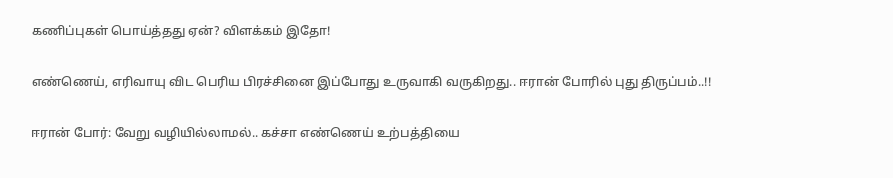கணிப்புகள் பொய்த்தது ஏன்? விளக்கம் இதோ!

எண்ணெய், எரிவாயு விட பெரிய பிரச்சினை இப்போது உருவாகி வருகிறது.. ஈரான் போரில் புது திருப்பம்..!!

ஈரான் போர்: வேறு வழியில்லாமல்.. கச்சா எண்ணெய் உற்பத்தியை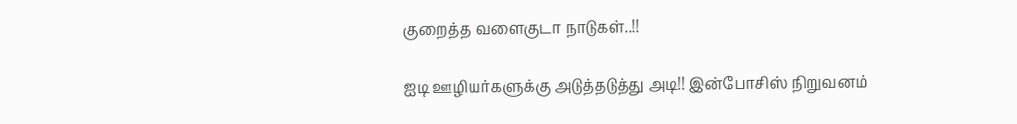குறைத்த வளைகுடா நாடுகள்..!!

ஐடி ஊழியர்களுக்கு அடுத்தடுத்து அடி!! இன்போசிஸ் நிறுவனம்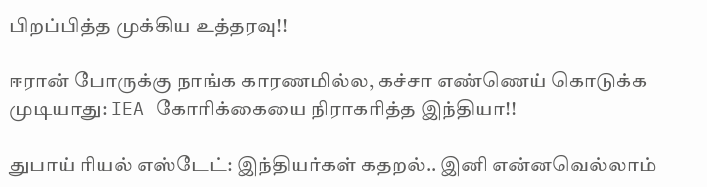பிறப்பித்த முக்கிய உத்தரவு!!

ஈரான் போருக்கு நாங்க காரணமில்ல, கச்சா எண்ணெய் கொடுக்க முடியாது: IEA கோரிக்கையை நிராகரித்த இந்தியா!!

துபாய் ரியல் எஸ்டேட்: இந்தியர்கள் கதறல்.. இனி என்னவெல்லாம்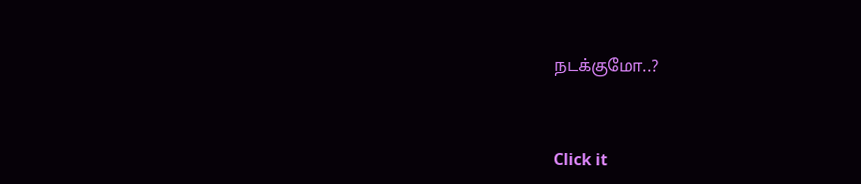நடக்குமோ..?



Click it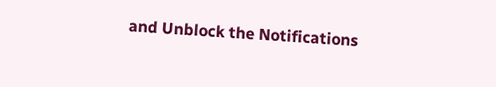and Unblock the Notifications